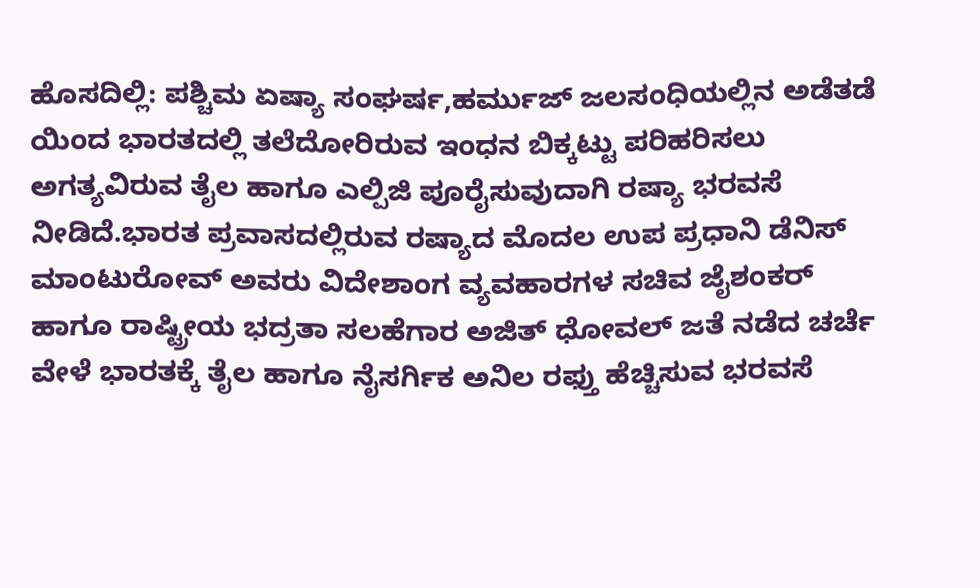ಹೊಸದಿಲ್ಲಿ: ಪಶ್ಚಿಮ ಏಷ್ಯಾ ಸಂಘರ್ಷ,ಹರ್ಮುಜ್ ಜಲಸಂಧಿಯಲ್ಲಿನ ಅಡೆತಡೆ ಯಿಂದ ಭಾರತದಲ್ಲಿ ತಲೆದೋರಿರುವ ಇಂಧನ ಬಿಕ್ಕಟ್ಟು ಪರಿಹರಿಸಲು ಅಗತ್ಯವಿರುವ ತೈಲ ಹಾಗೂ ಎಲ್ಪಿಜಿ ಪೂರೈಸುವುದಾಗಿ ರಷ್ಯಾ ಭರವಸೆ ನೀಡಿದೆ.ಭಾರತ ಪ್ರವಾಸದಲ್ಲಿರುವ ರಷ್ಯಾದ ಮೊದಲ ಉಪ ಪ್ರಧಾನಿ ಡೆನಿಸ್ ಮಾಂಟುರೋವ್ ಅವರು ವಿದೇಶಾಂಗ ವ್ಯವಹಾರಗಳ ಸಚಿವ ಜೈಶಂಕರ್ ಹಾಗೂ ರಾಷ್ಟ್ರೀಯ ಭದ್ರತಾ ಸಲಹೆಗಾರ ಅಜಿತ್ ಧೋವಲ್ ಜತೆ ನಡೆದ ಚರ್ಚೆ ವೇಳೆ ಭಾರತಕ್ಕೆ ತೈಲ ಹಾಗೂ ನೈಸರ್ಗಿಕ ಅನಿಲ ರಫ್ತು ಹೆಚ್ಚಿಸುವ ಭರವಸೆ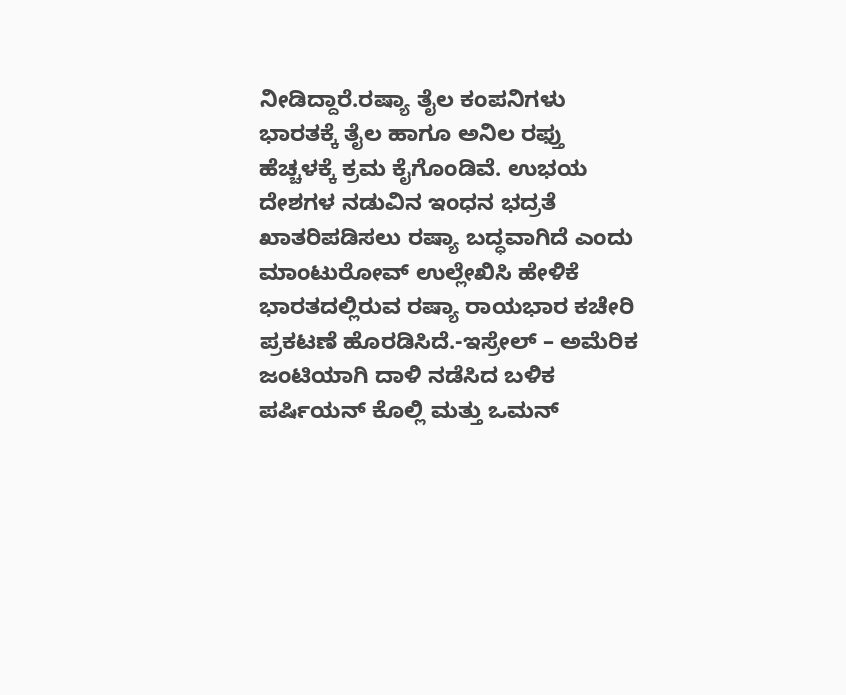ನೀಡಿದ್ದಾರೆ.ರಷ್ಯಾ ತೈಲ ಕಂಪನಿಗಳು ಭಾರತಕ್ಕೆ ತೈಲ ಹಾಗೂ ಅನಿಲ ರಫ್ತು ಹೆಚ್ಚಳಕ್ಕೆ ಕ್ರಮ ಕೈಗೊಂಡಿವೆ. ಉಭಯ ದೇಶಗಳ ನಡುವಿನ ಇಂಧನ ಭದ್ರತೆ ಖಾತರಿಪಡಿಸಲು ರಷ್ಯಾ ಬದ್ಧವಾಗಿದೆ ಎಂದು ಮಾಂಟುರೋವ್ ಉಲ್ಲೇಖಿಸಿ ಹೇಳಿಕೆ ಭಾರತದಲ್ಲಿರುವ ರಷ್ಯಾ ರಾಯಭಾರ ಕಚೇರಿ ಪ್ರಕಟಣೆ ಹೊರಡಿಸಿದೆ.-ಇಸ್ರೇಲ್ – ಅಮೆರಿಕ ಜಂಟಿಯಾಗಿ ದಾಳಿ ನಡೆಸಿದ ಬಳಿಕ ಪರ್ಷಿಯನ್ ಕೊಲ್ಲಿ ಮತ್ತು ಒಮನ್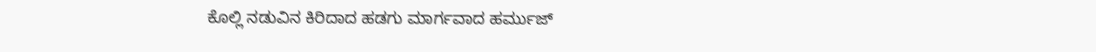ಕೊಲ್ಲಿ ನಡುವಿನ ಕಿರಿದಾದ ಹಡಗು ಮಾರ್ಗವಾದ ಹರ್ಮುಜ್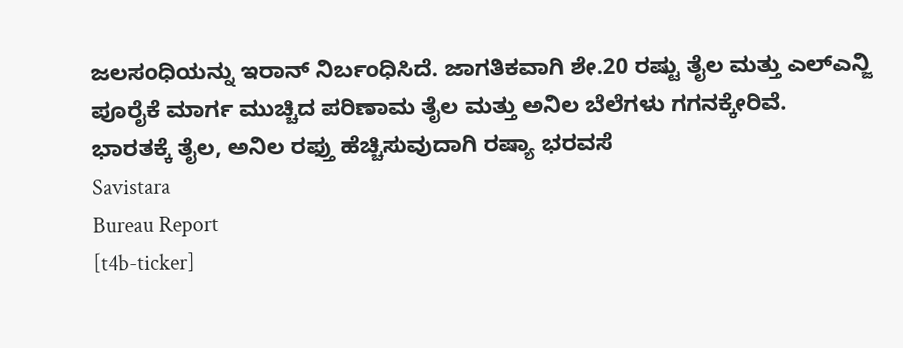ಜಲಸಂಧಿಯನ್ನು ಇರಾನ್ ನಿರ್ಬಂಧಿಸಿದೆ. ಜಾಗತಿಕವಾಗಿ ಶೇ.20 ರಷ್ಟು ತೈಲ ಮತ್ತು ಎಲ್ಎನ್ಜಿ ಪೂರೈಕೆ ಮಾರ್ಗ ಮುಚ್ಚಿದ ಪರಿಣಾಮ ತೈಲ ಮತ್ತು ಅನಿಲ ಬೆಲೆಗಳು ಗಗನಕ್ಕೇರಿವೆ.
ಭಾರತಕ್ಕೆ ತೈಲ, ಅನಿಲ ರಫ್ತು ಹೆಚ್ಚಿಸುವುದಾಗಿ ರಷ್ಯಾ ಭರವಸೆ
Savistara
Bureau Report
[t4b-ticker]